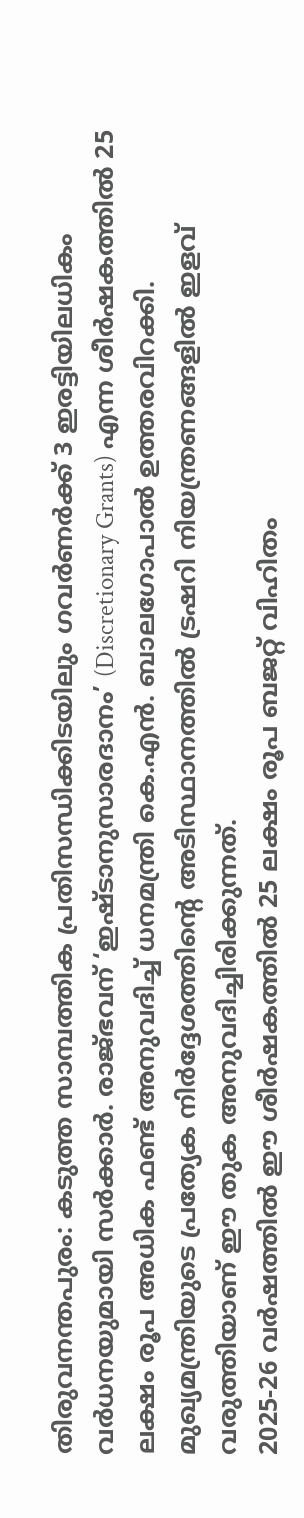തിരുവനന്തപുരം: കടുത്ത സാമ്പത്തിക പ്രതിസന്ധിക്കിടയിലും ഗവർണർക്ക് 3 ഇരട്ടിയിലധികം വർധനയുമായി സർക്കാർ. രാജ്ഭവന് ‘ഇഷ്ടാനുസാരദാനം’ (Discretionary Grants) എന്ന ശീർഷകത്തിൽ 25 ലക്ഷം രൂപ അധിക ഫണ്ട് അനുവദിച്ച് ധനമന്ത്രി കെ.എൻ. ബാലഗോപാൽ ഉത്തരവിറക്കി. മുഖ്യമന്ത്രിയുടെ പ്രത്യേക നിർദ്ദേശത്തിന്റെ അടിസ്ഥാനത്തിൽ ട്രഷറി നിയന്ത്രണങ്ങളിൽ ഇളവ് വരുത്തിയാണ് ഈ തുക അനുവദിച്ചിരിക്കുന്നത്.
2025-26 വർഷത്തിൽ ഈ ശീർഷകത്തിൽ 25 ലക്ഷം രൂപ ബജറ്റ് വിഹിതം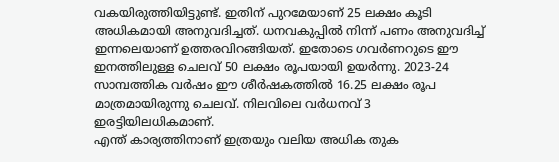വകയിരുത്തിയിട്ടുണ്ട്. ഇതിന് പുറമേയാണ് 25 ലക്ഷം കൂടി അധികമായി അനുവദിച്ചത്. ധനവകുപ്പിൽ നിന്ന് പണം അനുവദിച്ച് ഇന്നലെയാണ് ഉത്തരവിറങ്ങിയത്. ഇതോടെ ഗവർണറുടെ ഈ ഇനത്തിലുള്ള ചെലവ് 50 ലക്ഷം രൂപയായി ഉയർന്നു. 2023-24 സാമ്പത്തിക വർഷം ഈ ശീർഷകത്തിൽ 16.25 ലക്ഷം രൂപ മാത്രമായിരുന്നു ചെലവ്. നിലവിലെ വർധനവ് 3 ഇരട്ടിയിലധികമാണ്.
എന്ത് കാര്യത്തിനാണ് ഇത്രയും വലിയ അധിക തുക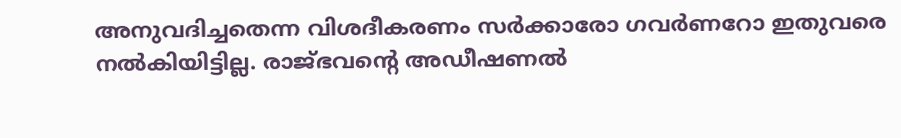അനുവദിച്ചതെന്ന വിശദീകരണം സർക്കാരോ ഗവർണറോ ഇതുവരെ നൽകിയിട്ടില്ല. രാജ്ഭവൻ്റെ അഡീഷണൽ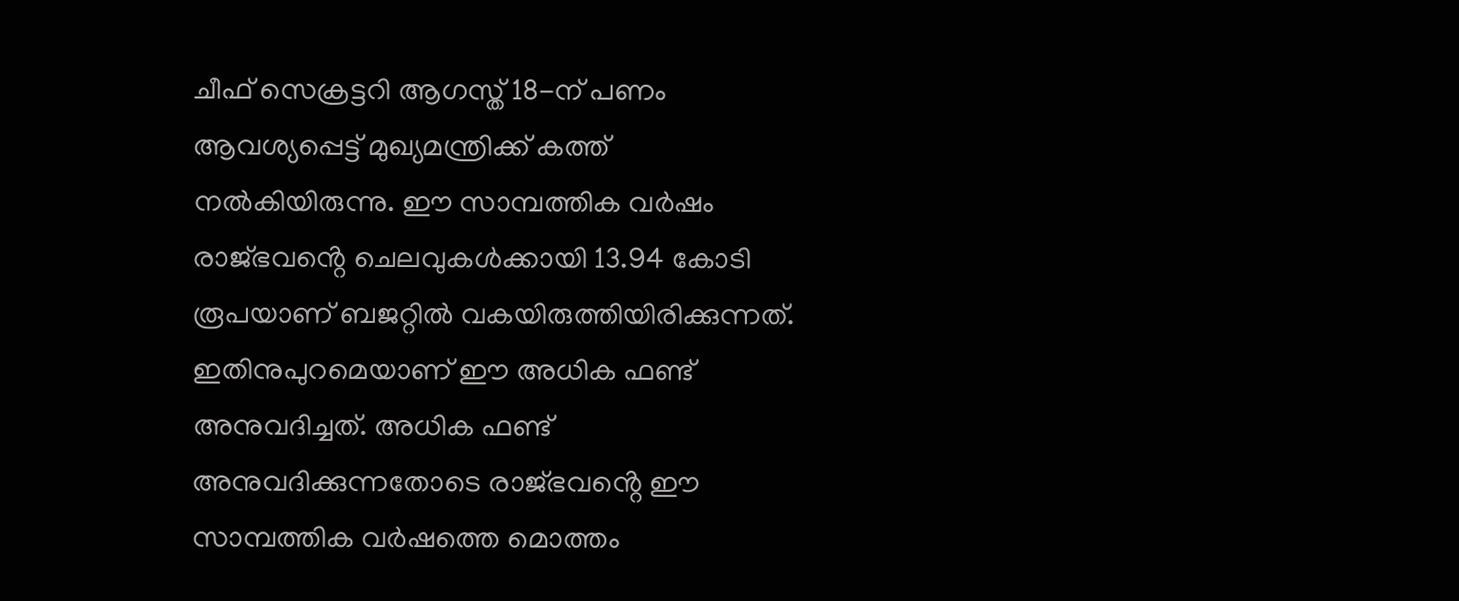ചീഫ് സെക്രട്ടറി ആഗസ്ത് 18-ന് പണം ആവശ്യപ്പെട്ട് മുഖ്യമന്ത്രിക്ക് കത്ത് നൽകിയിരുന്നു. ഈ സാമ്പത്തിക വർഷം രാജ്ഭവൻ്റെ ചെലവുകൾക്കായി 13.94 കോടി രൂപയാണ് ബജറ്റിൽ വകയിരുത്തിയിരിക്കുന്നത്. ഇതിനുപുറമെയാണ് ഈ അധിക ഫണ്ട് അനുവദിച്ചത്. അധിക ഫണ്ട് അനുവദിക്കുന്നതോടെ രാജ്ഭവൻ്റെ ഈ സാമ്പത്തിക വർഷത്തെ മൊത്തം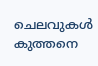ചെലവുകൾ കുത്തനെ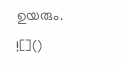ഉയരും.
![]()